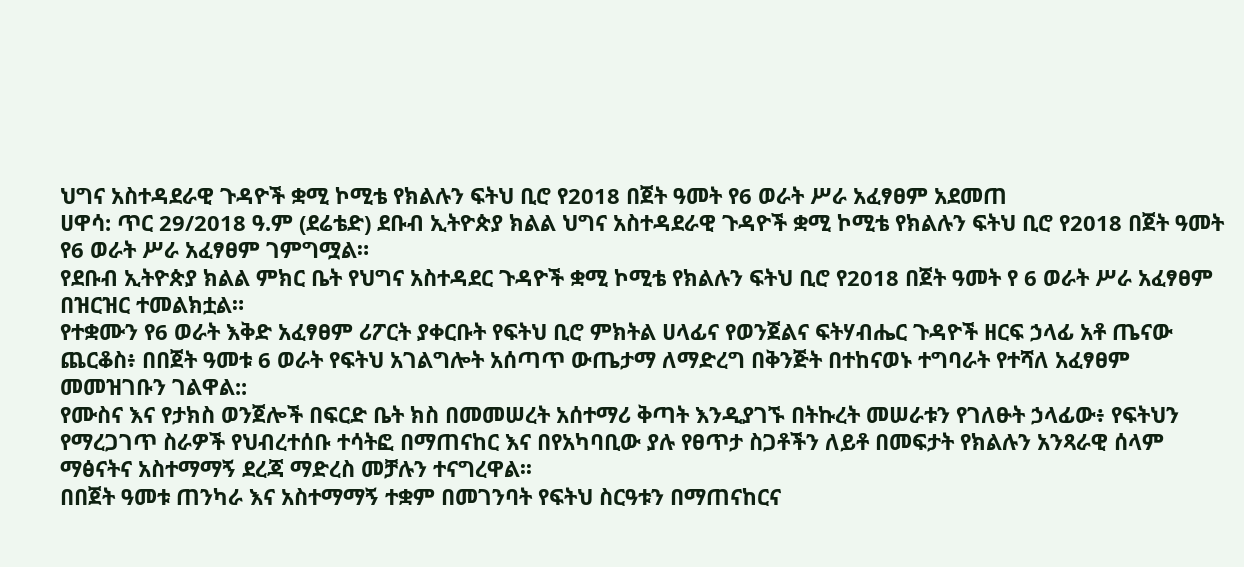ህግና አስተዳደራዊ ጉዳዮች ቋሚ ኮሚቴ የክልሉን ፍትህ ቢሮ የ2018 በጀት ዓመት የ6 ወራት ሥራ አፈፃፀም አደመጠ
ሀዋሳ: ጥር 29/2018 ዓ.ም (ደሬቴድ) ደቡብ ኢትዮጵያ ክልል ህግና አስተዳደራዊ ጉዳዮች ቋሚ ኮሚቴ የክልሉን ፍትህ ቢሮ የ2018 በጀት ዓመት የ6 ወራት ሥራ አፈፃፀም ገምግሟል።
የደቡብ ኢትዮጵያ ክልል ምክር ቤት የህግና አስተዳደር ጉዳዮች ቋሚ ኮሚቴ የክልሉን ፍትህ ቢሮ የ2018 በጀት ዓመት የ 6 ወራት ሥራ አፈፃፀም በዝርዝር ተመልክቷል።
የተቋሙን የ6 ወራት እቅድ አፈፃፀም ሪፖርት ያቀርቡት የፍትህ ቢሮ ምክትል ሀላፊና የወንጀልና ፍትሃብሔር ጉዳዮች ዘርፍ ኃላፊ አቶ ጤናው ጨርቆስ፥ በበጀት ዓመቱ 6 ወራት የፍትህ አገልግሎት አሰጣጥ ውጤታማ ለማድረግ በቅንጅት በተከናወኑ ተግባራት የተሻለ አፈፃፀም መመዝገቡን ገልዋል::
የሙስና እና የታክስ ወንጀሎች በፍርድ ቤት ክስ በመመሠረት አሰተማሪ ቅጣት እንዲያገኙ በትኩረት መሠራቱን የገለፁት ኃላፊው፥ የፍትህን የማረጋገጥ ስራዎች የህብረተሰቡ ተሳትፎ በማጠናከር እና በየአካባቢው ያሉ የፀጥታ ስጋቶችን ለይቶ በመፍታት የክልሉን አንጻራዊ ሰላም ማፅናትና አስተማማኝ ደረጃ ማድረስ መቻሉን ተናግረዋል፡፡
በበጀት ዓመቱ ጠንካራ እና አስተማማኝ ተቋም በመገንባት የፍትህ ስርዓቱን በማጠናከርና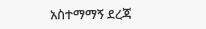አስተማማኝ ደረጃ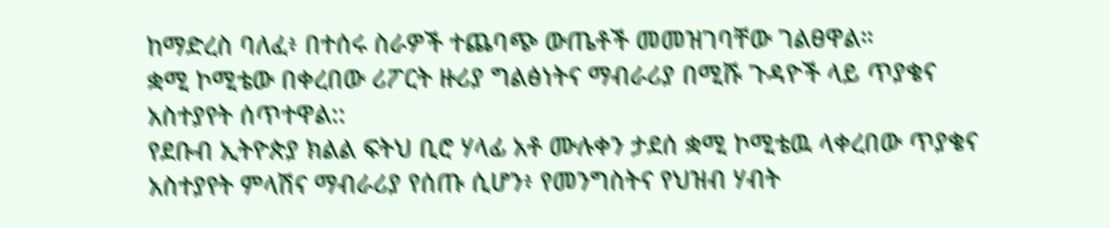ከማድረስ ባለፈ፥ በተሰሩ ስራዎች ተጨባጭ ውጤቶች መመዝገባቸው ገልፀዋል።
ቋሚ ኮሚቴው በቀረበው ሪፖርት ዙሪያ ግልፅነትና ማብራሪያ በሚሹ ጉዳዮች ላይ ጥያቄና አስተያየት ሰጥተዋል::
የደቡብ ኢትዮጵያ ክልል ፍትህ ቢሮ ሃላፊ አቶ ሙሉቀን ታደሰ ቋሚ ኮሚቴዉ ላቀረበው ጥያቄና አስተያየት ምላሽና ማብራሪያ የሰጡ ሲሆን፥ የመንግስትና የህዝብ ሃብት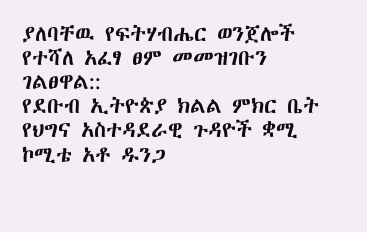ያለባቸዉ የፍትሃብሔር ወንጀሎች የተሻለ አፈፃ ፀም መመዝገቡን ገልፀዋል::
የደቡብ ኢትዮጵያ ክልል ምክር ቤት የህግና አስተዳደራዊ ጉዳዮች ቋሚ ኮሚቴ አቶ ዱንጋ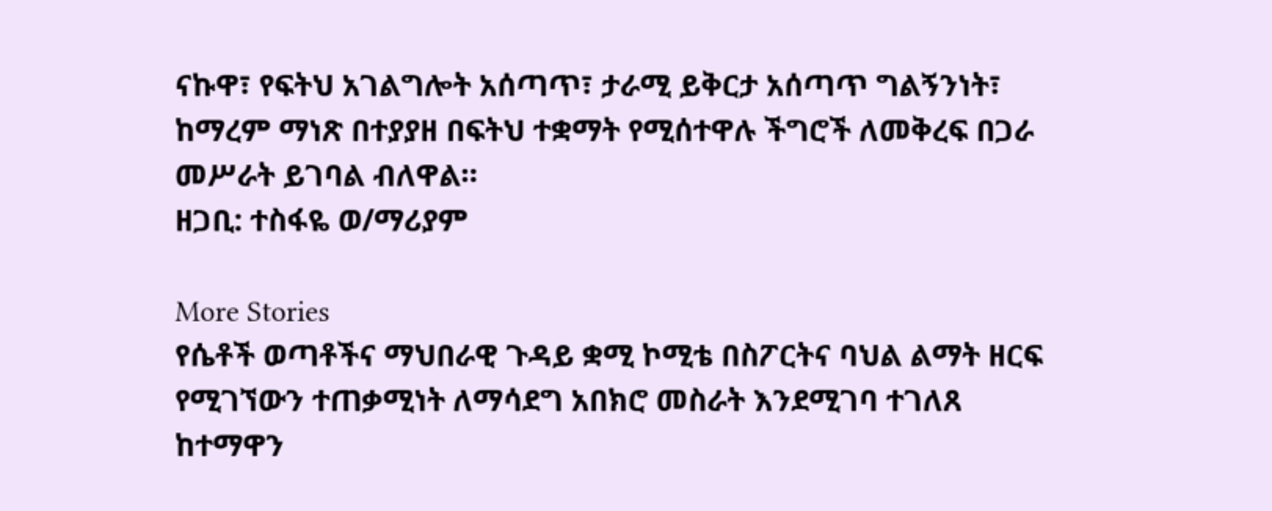ናኩዋ፣ የፍትህ አገልግሎት አሰጣጥ፣ ታራሚ ይቅርታ አሰጣጥ ግልኝንነት፣ ከማረም ማነጽ በተያያዘ በፍትህ ተቋማት የሚሰተዋሉ ችግሮች ለመቅረፍ በጋራ መሥራት ይገባል ብለዋል።
ዘጋቢ: ተስፋዬ ወ/ማሪያም

More Stories
የሴቶች ወጣቶችና ማህበራዊ ጉዳይ ቋሚ ኮሚቴ በስፖርትና ባህል ልማት ዘርፍ የሚገኘውን ተጠቃሚነት ለማሳደግ አበክሮ መስራት እንደሚገባ ተገለጸ
ከተማዋን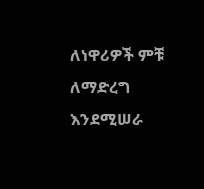ለነዋሪዎች ምቹ ለማድረግ እንደሚሠራ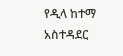የዲላ ከተማ አስተዳደር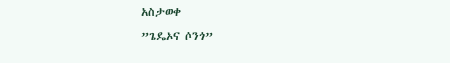አስታወቀ
”ጌዴኦና ሶንጎ”